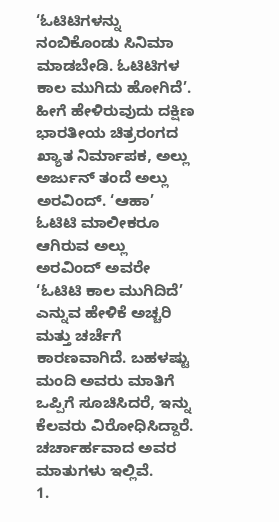‘ಓಟಿಟಿಗಳನ್ನು ನಂಬಿಕೊಂಡು ಸಿನಿಮಾ ಮಾಡಬೇಡಿ. ಓಟಿಟಿಗಳ ಕಾಲ ಮುಗಿದು ಹೋಗಿದೆ’. ಹೀಗೆ ಹೇಳಿರುವುದು ದಕ್ಷಿಣ ಭಾರತೀಯ ಚಿತ್ರರಂಗದ ಖ್ಯಾತ ನಿರ್ಮಾಪಕ, ಅಲ್ಲು ಅರ್ಜುನ್ ತಂದೆ ಅಲ್ಲು ಅರವಿಂದ್. ‘ಆಹಾ’ ಓಟಿಟಿ ಮಾಲೀಕರೂ ಆಗಿರುವ ಅಲ್ಲು ಅರವಿಂದ್ ಅವರೇ ‘ಓಟಿಟಿ ಕಾಲ ಮುಗಿದಿದೆ’ ಎನ್ನುವ ಹೇಳಿಕೆ ಅಚ್ಚರಿ ಮತ್ತು ಚರ್ಚೆಗೆ ಕಾರಣವಾಗಿದೆ. ಬಹಳಷ್ಟು ಮಂದಿ ಅವರು ಮಾತಿಗೆ ಒಪ್ಪಿಗೆ ಸೂಚಿಸಿದರೆ, ಇನ್ನು ಕೆಲವರು ವಿರೋಧಿಸಿದ್ದಾರೆ. ಚರ್ಚಾರ್ಹವಾದ ಅವರ ಮಾತುಗಳು ಇಲ್ಲಿವೆ.
1.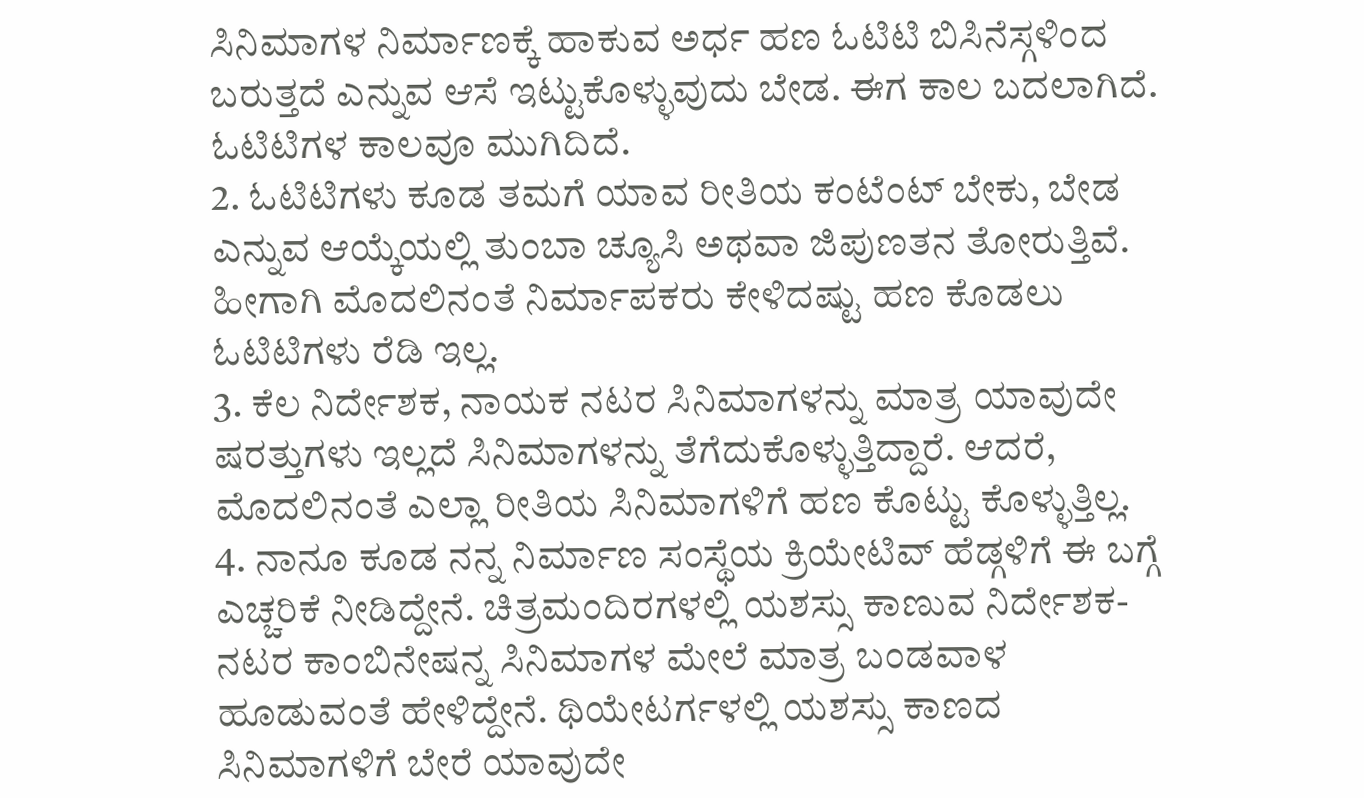ಸಿನಿಮಾಗಳ ನಿರ್ಮಾಣಕ್ಕೆ ಹಾಕುವ ಅರ್ಧ ಹಣ ಓಟಿಟಿ ಬಿಸಿನೆಸ್ಗಳಿಂದ ಬರುತ್ತದೆ ಎನ್ನುವ ಆಸೆ ಇಟ್ಟುಕೊಳ್ಳುವುದು ಬೇಡ. ಈಗ ಕಾಲ ಬದಲಾಗಿದೆ. ಓಟಿಟಿಗಳ ಕಾಲವೂ ಮುಗಿದಿದೆ.
2. ಓಟಿಟಿಗಳು ಕೂಡ ತಮಗೆ ಯಾವ ರೀತಿಯ ಕಂಟೆಂಟ್ ಬೇಕು, ಬೇಡ ಎನ್ನುವ ಆಯ್ಕೆಯಲ್ಲಿ ತುಂಬಾ ಚ್ಯೂಸಿ ಅಥವಾ ಜಿಪುಣತನ ತೋರುತ್ತಿವೆ. ಹೀಗಾಗಿ ಮೊದಲಿನಂತೆ ನಿರ್ಮಾಪಕರು ಕೇಳಿದಷ್ಟು ಹಣ ಕೊಡಲು ಓಟಿಟಿಗಳು ರೆಡಿ ಇಲ್ಲ.
3. ಕೆಲ ನಿರ್ದೇಶಕ, ನಾಯಕ ನಟರ ಸಿನಿಮಾಗಳನ್ನು ಮಾತ್ರ ಯಾವುದೇ ಷರತ್ತುಗಳು ಇಲ್ಲದೆ ಸಿನಿಮಾಗಳನ್ನು ತೆಗೆದುಕೊಳ್ಳುತ್ತಿದ್ದಾರೆ. ಆದರೆ, ಮೊದಲಿನಂತೆ ಎಲ್ಲಾ ರೀತಿಯ ಸಿನಿಮಾಗಳಿಗೆ ಹಣ ಕೊಟ್ಟು ಕೊಳ್ಳುತ್ತಿಲ್ಲ.
4. ನಾನೂ ಕೂಡ ನನ್ನ ನಿರ್ಮಾಣ ಸಂಸ್ಥೆಯ ಕ್ರಿಯೇಟಿವ್ ಹೆಡ್ಗಳಿಗೆ ಈ ಬಗ್ಗೆ ಎಚ್ಚರಿಕೆ ನೀಡಿದ್ದೇನೆ. ಚಿತ್ರಮಂದಿರಗಳಲ್ಲಿ ಯಶಸ್ಸು ಕಾಣುವ ನಿರ್ದೇಶಕ-ನಟರ ಕಾಂಬಿನೇಷನ್ನ ಸಿನಿಮಾಗಳ ಮೇಲೆ ಮಾತ್ರ ಬಂಡವಾಳ ಹೂಡುವಂತೆ ಹೇಳಿದ್ದೇನೆ. ಥಿಯೇಟರ್ಗಳಲ್ಲಿ ಯಶಸ್ಸು ಕಾಣದ ಸಿನಿಮಾಗಳಿಗೆ ಬೇರೆ ಯಾವುದೇ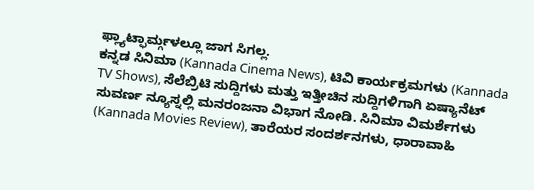ಫ್ಲ್ಯಾಟ್ಫಾರ್ಮ್ಗಳಲ್ಲೂ ಜಾಗ ಸಿಗಲ್ಲ.
ಕನ್ನಡ ಸಿನಿಮಾ (Kannada Cinema News), ಟಿವಿ ಕಾರ್ಯಕ್ರಮಗಳು (Kannada TV Shows), ಸೆಲೆಬ್ರಿಟಿ ಸುದ್ದಿಗಳು ಮತ್ತು ಇತ್ತೀಚಿನ ಸುದ್ದಿಗಳಿಗಾಗಿ ಏಷ್ಯಾನೆಟ್ ಸುವರ್ಣ ನ್ಯೂಸ್ನಲ್ಲಿ ಮನರಂಜನಾ ವಿಭಾಗ ನೋಡಿ. ಸಿನಿಮಾ ವಿಮರ್ಶೆಗಳು (Kannada Movies Review), ತಾರೆಯರ ಸಂದರ್ಶನಗಳು, ಧಾರಾವಾಹಿ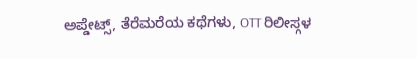ಅಪ್ಡೇಟ್ಸ್, ತೆರೆಮರೆಯ ಕಥೆಗಳು, OTT ರಿಲೀಸ್ಗಳ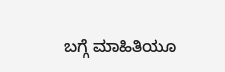ಬಗ್ಗೆ ಮಾಹಿತಿಯೂ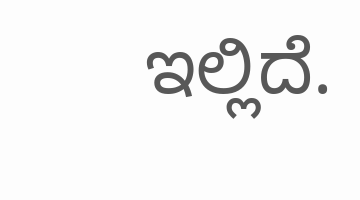ಇಲ್ಲಿದೆ.